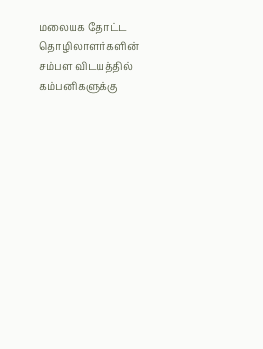மலையக தோட்ட தொழிலாளர்களின் சம்பள விடயத்தில் கம்பனிகளுக்கு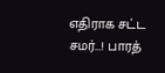எதிராக சட்ட சமர்…! பாரத்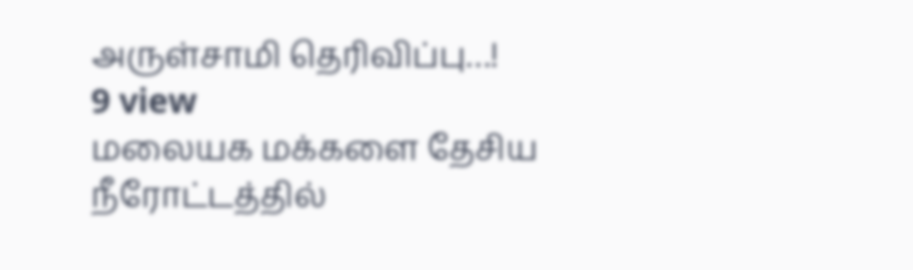அருள்சாமி தெரிவிப்பு…!
9 view
மலையக மக்களை தேசிய நீரோட்டத்தில்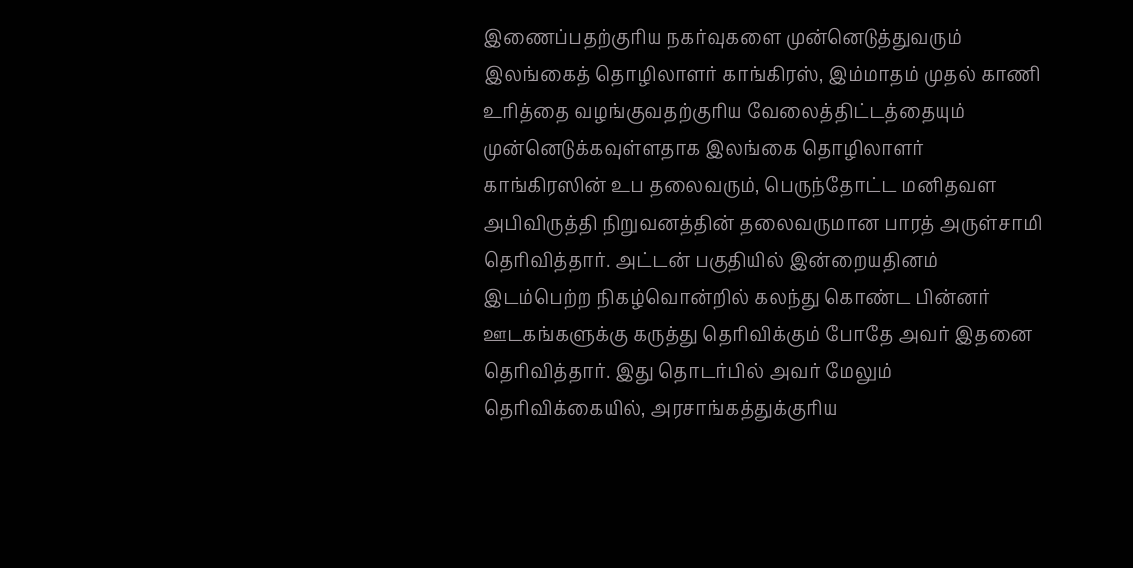இணைப்பதற்குரிய நகர்வுகளை முன்னெடுத்துவரும் இலங்கைத் தொழிலாளர் காங்கிரஸ், இம்மாதம் முதல் காணி உரித்தை வழங்குவதற்குரிய வேலைத்திட்டத்தையும் முன்னெடுக்கவுள்ளதாக இலங்கை தொழிலாளர் காங்கிரஸின் உப தலைவரும், பெருந்தோட்ட மனிதவள அபிவிருத்தி நிறுவனத்தின் தலைவருமான பாரத் அருள்சாமி தெரிவித்தார். அட்டன் பகுதியில் இன்றையதினம் இடம்பெற்ற நிகழ்வொன்றில் கலந்து கொண்ட பின்னர் ஊடகங்களுக்கு கருத்து தெரிவிக்கும் போதே அவர் இதனை தெரிவித்தார். இது தொடர்பில் அவர் மேலும் தெரிவிக்கையில், அரசாங்கத்துக்குரிய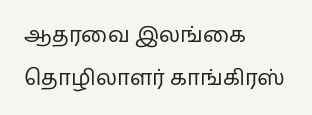ஆதரவை இலங்கை தொழிலாளர் காங்கிரஸ்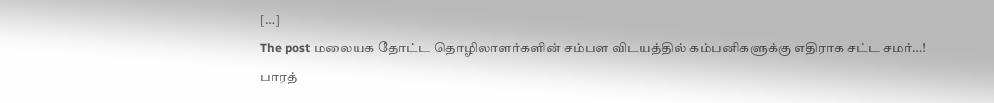[…]
The post மலையக தோட்ட தொழிலாளர்களின் சம்பள விடயத்தில் கம்பனிகளுக்கு எதிராக சட்ட சமர்…! பாரத்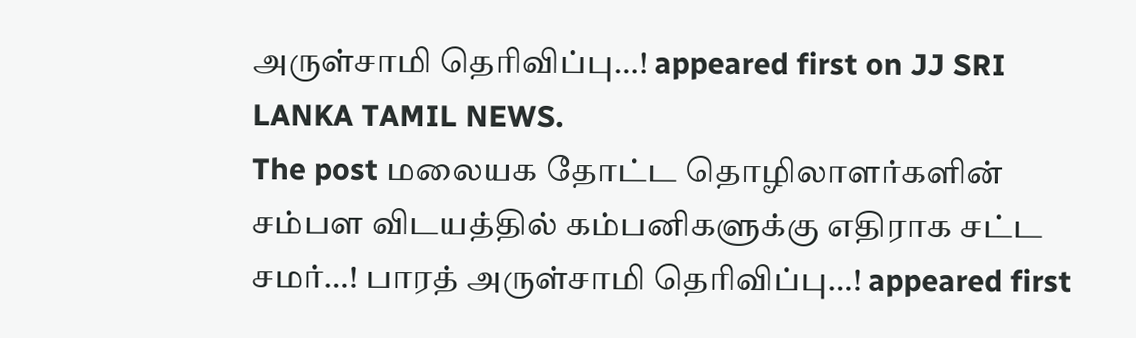அருள்சாமி தெரிவிப்பு…! appeared first on JJ SRI LANKA TAMIL NEWS.
The post மலையக தோட்ட தொழிலாளர்களின் சம்பள விடயத்தில் கம்பனிகளுக்கு எதிராக சட்ட சமர்…! பாரத் அருள்சாமி தெரிவிப்பு…! appeared first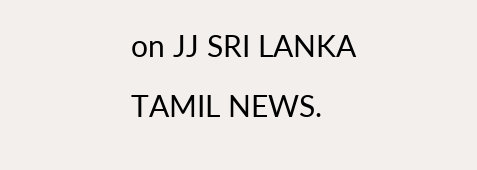on JJ SRI LANKA TAMIL NEWS.